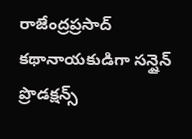రాజేంద్రప్రసాద్ కథానాయకుడిగా సన్షైన్ ప్రొడక్షన్స్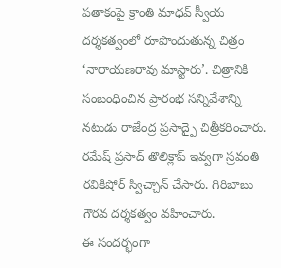పతాకంపై క్రాంతి మాధవ్ స్వీయ దర్శకత్వంలో రూపొందుతున్న చిత్రం ‘నారాయణరావు మాస్టారు’. చిత్రానికి సంబంధించిన ప్రారంభ సన్నివేశాన్ని నటుడు రాజేంద్ర ప్రసాద్పై చిత్రీకరించారు. రమేష్ ప్రసాద్ తొలిక్లాప్ ఇవ్వగా స్రవంతి రవికిషోర్ స్విచ్చాన్ చేసారు. గిరిబాబు గౌరవ దర్శకత్వం వహించారు.
ఈ సందర్భంగా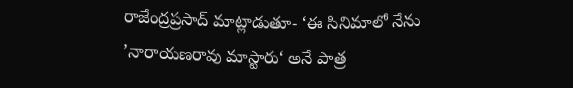రాజేంద్రప్రసాద్ మాట్లాడుతూ- ‘ఈ సినిమాలో నేను ’నారాయణరావు మాస్టారు‘ అనే పాత్ర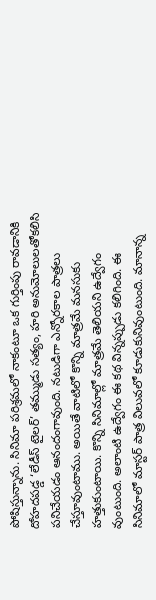పోషిస్తున్నాను. సినిమా పరిశ్రమలో నాకంటూ ఒక గుర్తింపు రావడానికి దోహదపడ్డ ‘లేడీస్ టైలర్’ తమ్ముడు సత్యం, హరి అనుమోలులతోకలిసి పనిచేయడం ఆనందంగావుంది. నటుడిగా ఎన్నోరకాల పాత్రలు చేస్తూవుంటాము. అయితే వాటిలో కొన్ని మాత్రమే మనసుకు హత్తుకుంటాయి. కొన్ని సినిమాల్లో మాత్రమే తెలియని ఉద్వేగం వుంటుంది. అలాంటి ఉద్వేగం ఈ కథ విన్నప్పుడు కలిగింది. ఈ సినిమాలో మాస్టర్ పాత్ర విలువలో కూడుకునివుంటుంది. మానాన్న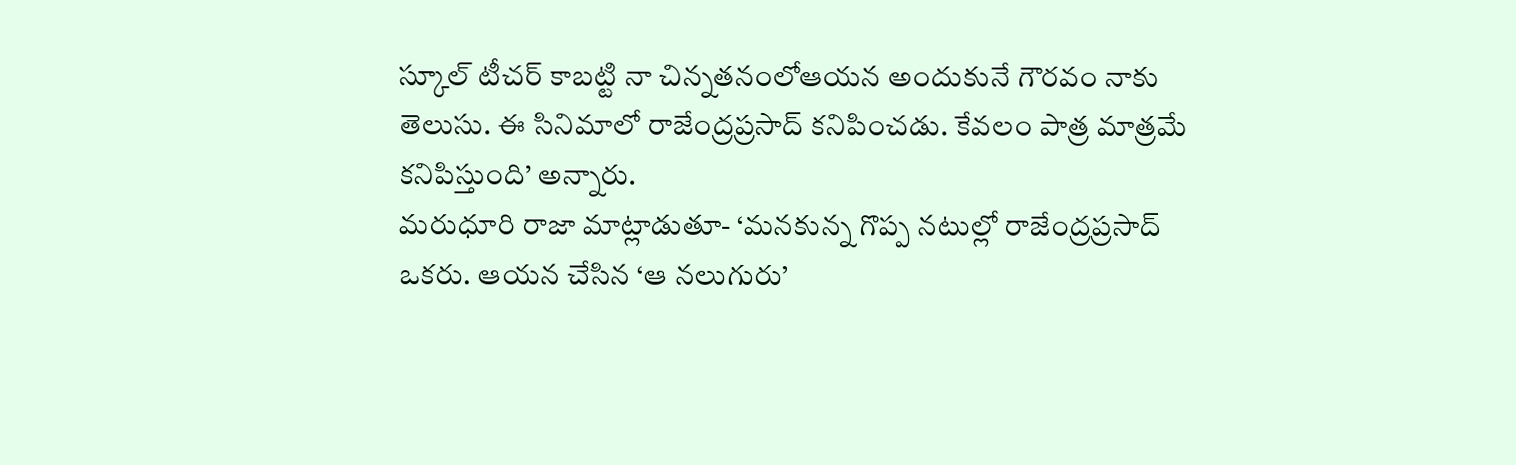స్కూల్ టీచర్ కాబట్టి నా చిన్నతనంలోఆయన అందుకునే గౌరవం నాకు తెలుసు. ఈ సినిమాలో రాజేంద్రప్రసాద్ కనిపించడు. కేవలం పాత్ర మాత్రమే కనిపిస్తుంది’ అన్నారు.
మరుధూరి రాజా మాట్లాడుతూ- ‘మనకున్న గొప్ప నటుల్లో రాజేంద్రప్రసాద్ ఒకరు. ఆయన చేసిన ‘ఆ నలుగురు’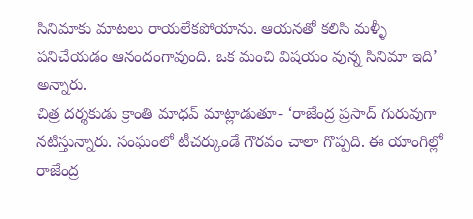సినిమాకు మాటలు రాయలేకపోయాను. ఆయనతో కలిసి మళ్ళీ పనిచేయడం ఆనందంగావుంది. ఒక మంచి విషయం వున్న సినిమా ఇది’ అన్నారు.
చిత్ర దర్శకుడు క్రాంతి మాధవ్ మాట్లాడుతూ- ‘రాజేంద్ర ప్రసాద్ గురువుగా నటిస్తున్నారు. సంఘంలో టీచర్కుండే గౌరవం చాలా గొప్పది. ఈ యాంగిల్లో రాజేంద్ర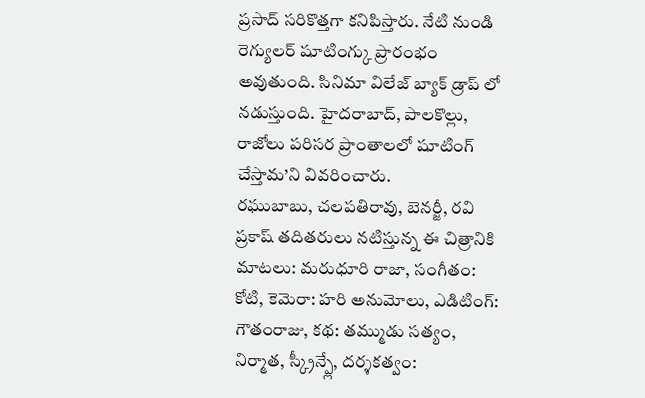ప్రసాద్ సరికొత్తగా కనిపిస్తారు. నేటి నుండి రెగ్యులర్ షూటింగ్కు ప్రారంభం అవుతుంది. సినిమా విలేజ్ బ్యాక్ డ్రాప్ లో నడుస్తుంది. హైదరాబాద్, పాలకొల్లు, రాజోలు పరిసర ప్రాంతాలలో షూటింగ్ చేస్తామ’ని వివరించారు.
రఘుబాబు, చలపతిరావు, బెనర్జీ, రవి ప్రకాష్ తదితరులు నటిస్తున్న ఈ చిత్రానికి మాటలు: మరుధూరి రాజా, సంగీతం: కోటి, కెమెరా: హరి అనుమోలు, ఎడిటింగ్: గౌతంరాజు, కథ: తమ్ముడు సత్యం, నిర్మాత, స్క్రీన్ప్లే, దర్శకత్వం: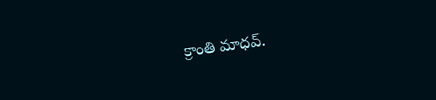క్రాంతి మాధవ్.